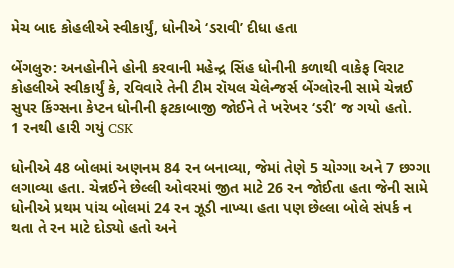મેચ બાદ કોહલીએ સ્વીકાર્યું, ધોનીએ ‘ડરાવી’ દીધા હતા

બેંગલુરુ: અનહોનીને હોની કરવાની મહેન્દ્ર સિંહ ધોનીની કળાથી વાકેફ વિરાટ કોહલીએ સ્વીકાર્યું કે, રવિવારે તેની ટીમ રૉયલ ચેલેન્જર્સ બેંગ્લોરની સામે ચેન્નઈ સુપર કિંગ્સના કેપ્ટન ધોનીની ફટકાબાજી જોઈને તે ખરેખર ‘ડરી’ જ ગયો હતો.
1 રનથી હારી ગયું CSK

ધોનીએ 48 બોલમાં અણનમ 84 રન બનાવ્યા, જેમાં તેણે 5 ચોગ્ગા અને 7 છગ્ગા લગાવ્યા હતા. ચેન્નઈને છેલ્લી ઓવરમાં જીત માટે 26 રન જોઈતા હતા જેની સામે ધોનીએ પ્રથમ પાંચ બોલમાં 24 રન ઝૂડી નાખ્યા હતા પણ છેલ્લા બોલે સંપર્ક ન થતા તે રન માટે દોડ્યો હતો અને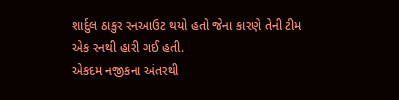શાર્દુલ ઠાકુર રનઆઉટ થયો હતો જેના કારણે તેની ટીમ એક રનથી હારી ગઈ હતી.
એકદમ નજીકના અંતરથી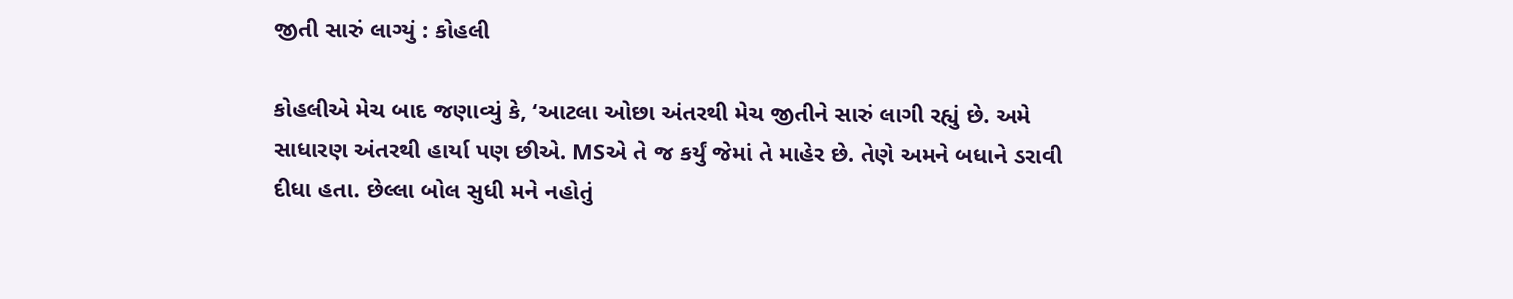જીતી સારું લાગ્યું : કોહલી

કોહલીએ મેચ બાદ જણાવ્યું કે, ‘આટલા ઓછા અંતરથી મેચ જીતીને સારું લાગી રહ્યું છે. અમે સાધારણ અંતરથી હાર્યા પણ છીએ. MSએ તે જ કર્યું જેમાં તે માહેર છે. તેણે અમને બધાને ડરાવી દીધા હતા. છેલ્લા બોલ સુધી મને નહોતું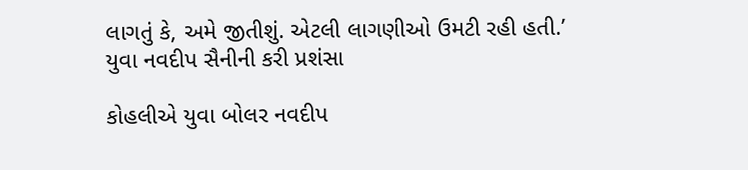લાગતું કે, અમે જીતીશું. એટલી લાગણીઓ ઉમટી રહી હતી.’
યુવા નવદીપ સૈનીની કરી પ્રશંસા

કોહલીએ યુવા બોલર નવદીપ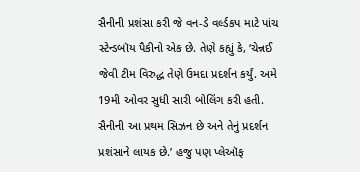સૈનીની પ્રશંસા કરી જે વન-ડે વર્લ્ડકપ માટે પાંચ સ્ટેન્ડબૉય પૈકીનો એક છે. તેણે કહ્યું કે, ‘ચેન્નઈ જેવી ટીમ વિરુદ્ધ તેણે ઉમદા પ્રદર્શન કર્યું. અમે 19મી ઓવર સુધી સારી બોલિંગ કરી હતી. સૈનીની આ પ્રથમ સિઝન છે અને તેનું પ્રદર્શન પ્રશંસાને લાયક છે.’ હજુ પણ પ્લેઑફ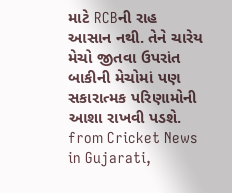માટે RCBની રાહ આસાન નથી. તેને ચારેય મેચો જીતવા ઉપરાંત બાકીની મેચોમાં પણ સકારાત્મક પરિણામોની આશા રાખવી પડશે.
from Cricket News in Gujarati,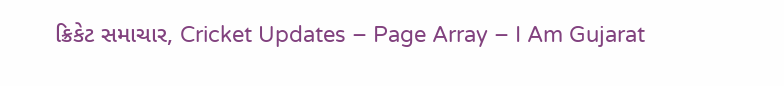ક્રિકેટ સમાચાર, Cricket Updates – Page Array – I Am Gujarat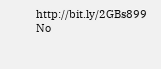http://bit.ly/2GBs899
No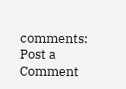comments:
Post a Comment